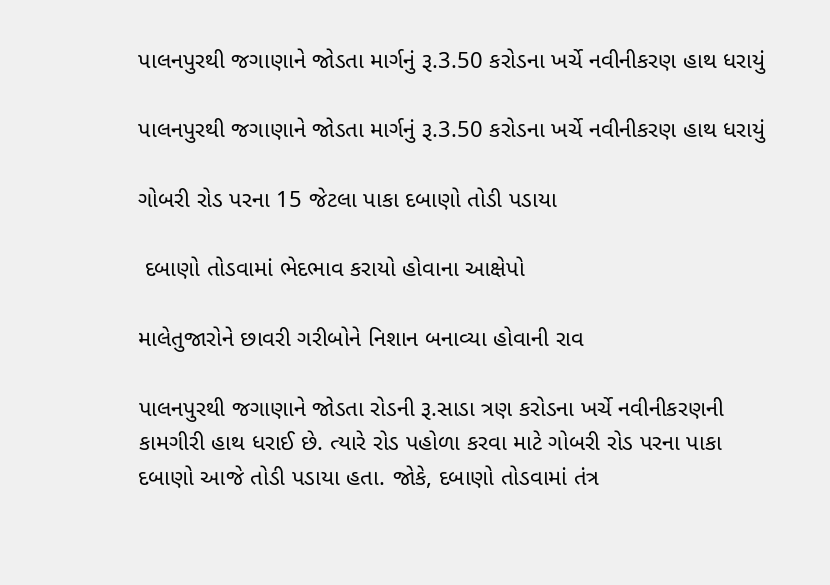પાલનપુરથી જગાણાને જોડતા માર્ગનું રૂ.3.50 કરોડના ખર્ચે નવીનીકરણ હાથ ધરાયું

પાલનપુરથી જગાણાને જોડતા માર્ગનું રૂ.3.50 કરોડના ખર્ચે નવીનીકરણ હાથ ધરાયું

ગોબરી રોડ પરના 15 જેટલા પાકા દબાણો તોડી પડાયા

 દબાણો તોડવામાં ભેદભાવ કરાયો હોવાના આક્ષેપો

માલેતુજારોને છાવરી ગરીબોને નિશાન બનાવ્યા હોવાની રાવ

પાલનપુરથી જગાણાને જોડતા રોડની રૂ.સાડા ત્રણ કરોડના ખર્ચે નવીનીકરણની કામગીરી હાથ ધરાઈ છે. ત્યારે રોડ પહોળા કરવા માટે ગોબરી રોડ પરના પાકા દબાણો આજે તોડી પડાયા હતા. જોકે, દબાણો તોડવામાં તંત્ર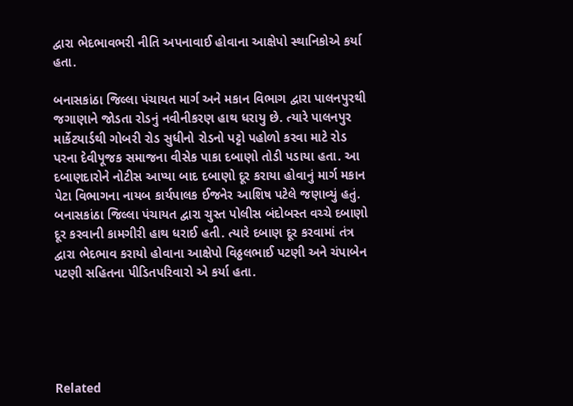દ્વારા ભેદભાવભરી નીતિ અપનાવાઈ હોવાના આક્ષેપો સ્થાનિકોએ કર્યા હતા.

બનાસકાંઠા જિલ્લા પંચાયત માર્ગ અને મકાન વિભાગ દ્વારા પાલનપુરથી જગાણાને જોડતા રોડનું નવીનીકરણ હાથ ધરાયુ છે. ત્યારે પાલનપુર માર્કેટયાર્ડથી ગોબરી રોડ સુધીનો રોડનો પટ્ટો પહોળો કરવા માટે રોડ પરના દેવીપૂજક સમાજના વીસેક પાકા દબાણો તોડી પડાયા હતા. આ દબાણદારોને નોટીસ આપ્યા બાદ દબાણો દૂર કરાયા હોવાનું માર્ગ મકાન પેટા વિભાગના નાયબ કાર્યપાલક ઈજનેર આશિષ પટેલે જણાવ્યું હતું. બનાસકાંઠા જિલ્લા પંચાયત દ્વારા ચુસ્ત પોલીસ બંદોબસ્ત વચ્ચે દબાણો દૂર કરવાની કામગીરી હાથ ધરાઈ હતી. ત્યારે દબાણ દૂર કરવામાં તંત્ર દ્વારા ભેદભાવ કરાયો હોવાના આક્ષેપો વિઠ્ઠલભાઈ પટણી અને ચંપાબેન પટણી સહિતના પીડિતપરિવારો એ કર્યા હતા.





Related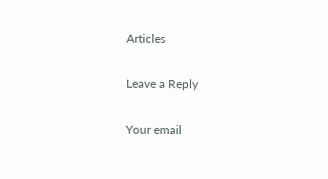Articles

Leave a Reply

Your email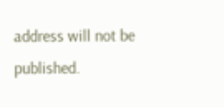address will not be published.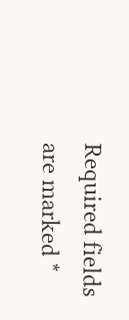Required fields are marked *